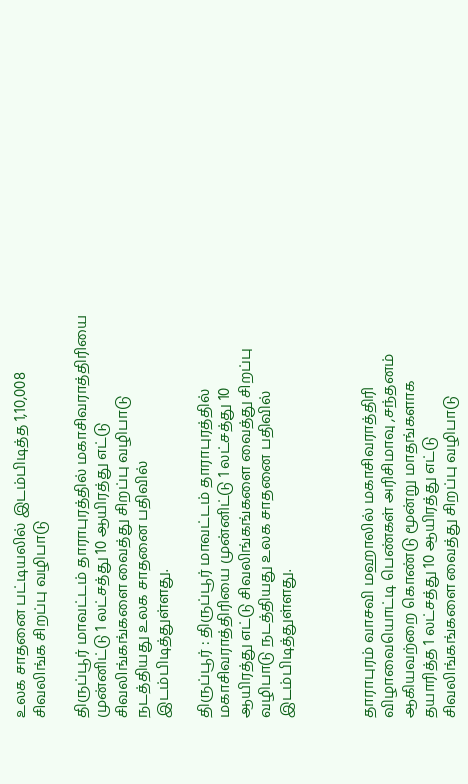உலக சாதனை பட்டியலில் இடம்பிடித்த 1,10,008 சிவலிங்க சிறப்பு வழிபாடு

திருப்பூர் மாவட்டம் தாராபுரத்தில் மகாசிவராத்திரியை முன்னிட்டு 1 லட்சத்து 10 ஆயிரத்து எட்டு சிவலிங்கங்களை வைத்து சிறப்பு வழிபாடு நடத்தியது உலக சாதனை பதிவில் இடம்பிடித்துள்ளது.

திருப்பூர் : திருப்பூர் மாவட்டம் தாராபுரத்தில் மகாசிவராத்திரியை முன்னிட்டு 1 லட்சத்து 10 ஆயிரத்து எட்டு சிவலிங்கங்களை வைத்து சிறப்பு வழிபாடு நடத்தியது உலக சாதனை பதிவில் இடம்பிடித்துள்ளது.



தாராபுரம் வாசவி மஹாலில் மகாசிவராத்திரி விழாவையொட்டி பெண்கள் அரிசிமாவு ,சந்தனம் ஆகியவற்றை கொண்டு மூன்று மாதங்களாக தயாரித்த 1 லட்சத்து 10 ஆயிரத்து எட்டு சிவலிங்கங்களை வைத்து சிறப்பு வழிபாடு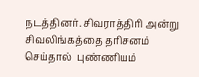நடத்தினர். சிவராத்திரி அன்று சிவலிங்கத்தை தரிசனம் செய்தால்  புண்ணியம்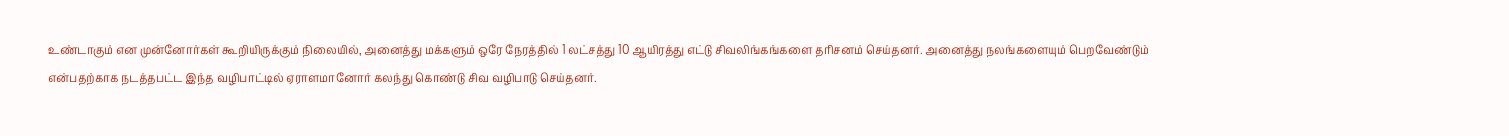உண்டாகும் என முன்னோர்கள் கூறியிருக்கும் நிலையில், அனைத்து மக்களும் ஒரே நேரத்தில் 1 லட்சத்து 10 ஆயிரத்து எட்டு சிவலிங்கங்களை தரிசனம் செய்தனர். அனைத்து நலங்களையும் பெறவேண்டும் என்பதற்காக நடத்தபட்ட இந்த வழிபாட்டில் ஏராளமானோர் கலந்து கொண்டு சிவ வழிபாடு செய்தனர்.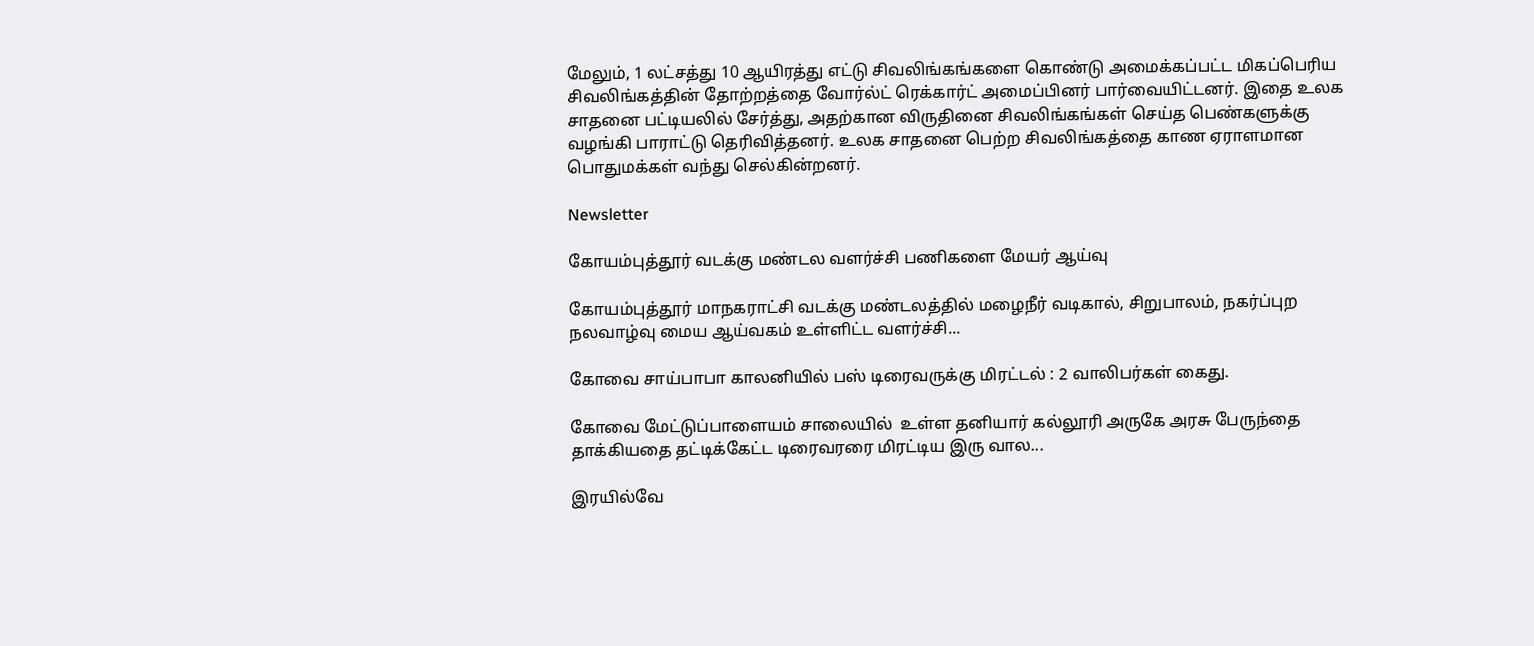மேலும், 1 லட்சத்து 10 ஆயிரத்து எட்டு சிவலிங்கங்களை கொண்டு அமைக்கப்பட்ட மிகப்பெரிய சிவலிங்கத்தின் தோற்றத்தை வோர்ல்ட் ரெக்கார்ட் அமைப்பினர் பார்வையிட்டனர். இதை உலக சாதனை பட்டியலில் சேர்த்து, அதற்கான விருதினை சிவலிங்கங்கள் செய்த பெண்களுக்கு வழங்கி பாராட்டு தெரிவித்தனர். உலக சாதனை பெற்ற சிவலிங்கத்தை காண ஏராளமான பொதுமக்கள் வந்து செல்கின்றனர்.

Newsletter

கோயம்புத்தூர் வடக்கு மண்டல வளர்ச்சி பணிகளை மேயர் ஆய்வு

கோயம்புத்தூர் மாநகராட்சி வடக்கு மண்டலத்தில் மழைநீர் வடிகால், சிறுபாலம், நகர்ப்புற நலவாழ்வு மைய ஆய்வகம் உள்ளிட்ட வளர்ச்சி...

கோவை சாய்பாபா காலனியில் பஸ் டிரைவருக்கு மிரட்டல் : 2 வாலிபர்கள் கைது.

கோவை மேட்டுப்பாளையம் சாலையில்  உள்ள தனியார் கல்லூரி அருகே அரசு பேருந்தை தாக்கியதை தட்டிக்கேட்ட டிரைவரரை மிரட்டிய இரு வால...

இரயில்வே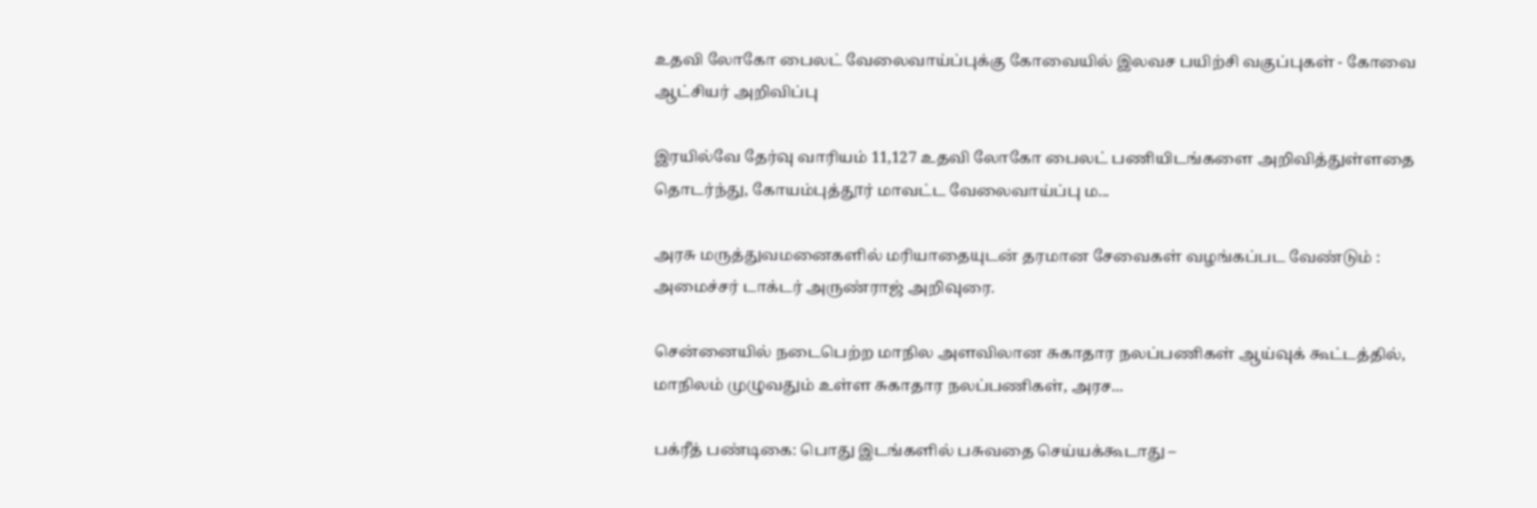உதவி லோகோ பைலட் வேலைவாய்ப்புக்கு கோவையில் இலவச பயிற்சி வகுப்புகள் - கோவை ஆட்சியர் அறிவிப்பு

இரயில்வே தேர்வு வாரியம் 11,127 உதவி லோகோ பைலட் பணியிடங்களை அறிவித்துள்ளதை தொடர்ந்து, கோயம்புத்தூர் மாவட்ட வேலைவாய்ப்பு ம...

அரசு மருத்துவமனைகளில் மரியாதையுடன் தரமான சேவைகள் வழங்கப்பட வேண்டும் : அமைச்சர் டாக்டர் அருண்ராஜ் அறிவுரை.

சென்னையில் நடைபெற்ற மாநில அளவிலான சுகாதார நலப்பணிகள் ஆய்வுக் கூட்டத்தில், மாநிலம் முழுவதும் உள்ள சுகாதார நலப்பணிகள், அரச...

பக்ரீத் பண்டிகை: பொது இடங்களில் பசுவதை செய்யக்கூடாது –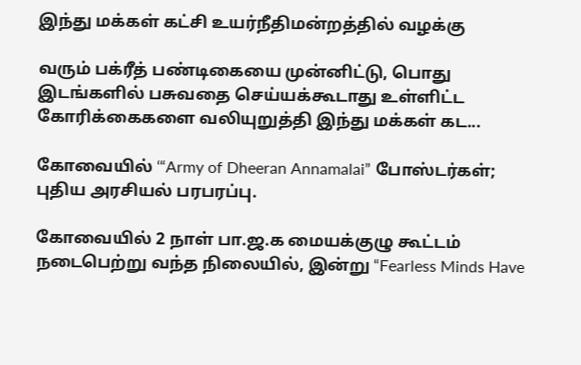இந்து மக்கள் கட்சி உயர்நீதிமன்றத்தில் வழக்கு

வரும் பக்ரீத் பண்டிகையை முன்னிட்டு, பொது இடங்களில் பசுவதை செய்யக்கூடாது உள்ளிட்ட கோரிக்கைகளை வலியுறுத்தி இந்து மக்கள் கட...

கோவையில் ‘“Army of Dheeran Annamalai” போஸ்டர்கள்; புதிய அரசியல் பரபரப்பு.

கோவையில் 2 நாள் பா.ஜ.க மையக்குழு கூட்டம் நடைபெற்று வந்த நிலையில், இன்று “Fearless Minds Have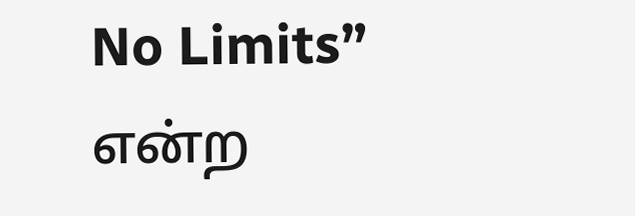No Limits” என்ற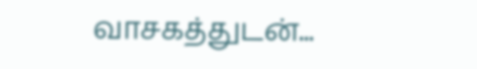வாசகத்துடன்...